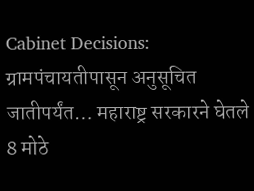Cabinet Decisions: ग्रामपंचायतीपासून अनुसूचित जातीपर्यंत… महाराष्ट्र सरकारने घेतले 8 मोठे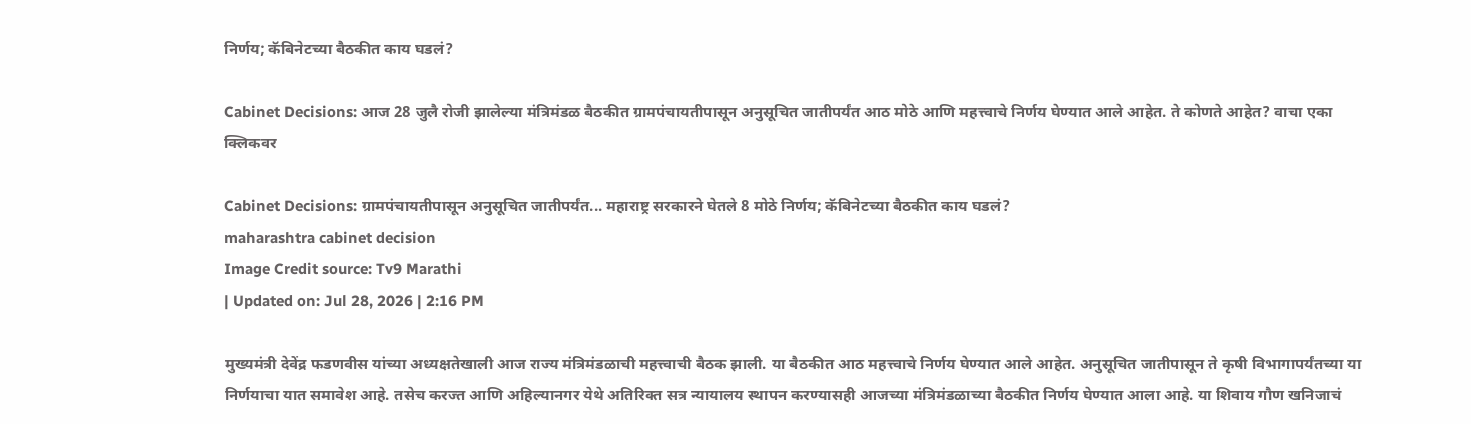निर्णय; कॅबिनेटच्या बैठकीत काय घडलं?

Cabinet Decisions: आज 28 जुलै रोजी झालेल्या मंत्रिमंडळ बैठकीत ग्रामपंचायतीपासून अनुसूचित जातीपर्यंत आठ मोठे आणि महत्त्वाचे निर्णय घेण्यात आले आहेत. ते कोणते आहेत? वाचा एका क्लिकवर

Cabinet Decisions: ग्रामपंचायतीपासून अनुसूचित जातीपर्यंत... महाराष्ट्र सरकारने घेतले 8 मोठे निर्णय; कॅबिनेटच्या बैठकीत काय घडलं?
maharashtra cabinet decision
Image Credit source: Tv9 Marathi
| Updated on: Jul 28, 2026 | 2:16 PM

मुख्यमंत्री देवेंद्र फडणवीस यांच्या अध्यक्षतेखाली आज राज्य मंत्रिमंडळाची महत्त्वाची बैठक झाली. या बैठकीत आठ महत्त्वाचे निर्णय घेण्यात आले आहेत. अनुसूचित जातीपासून ते कृषी विभागापर्यंतच्या या निर्णयाचा यात समावेश आहे. तसेच करज्त आणि अहिल्यानगर येथे अतिरिक्त सत्र न्यायालय स्थापन करण्यासही आजच्या मंत्रिमंडळाच्या बैठकीत निर्णय घेण्यात आला आहे. या शिवाय गौण खनिजाचं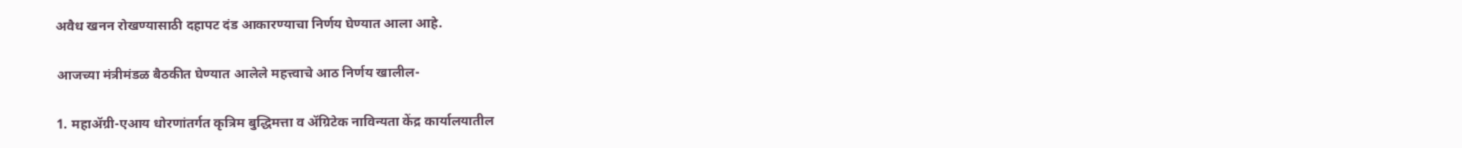अवैध खनन रोखण्यासाठी दहापट दंड आकारण्याचा निर्णय घेण्यात आला आहे.

आजच्या मंत्रीमंडळ बैठकीत घेण्यात आलेले महत्त्वाचे आठ निर्णय खालील-

1. महाॲग्री-एआय धोरणांतर्गत कृत्रिम बुद्धिमत्ता व ॲग्रिटेक नाविन्यता केंद्र कार्यालयातील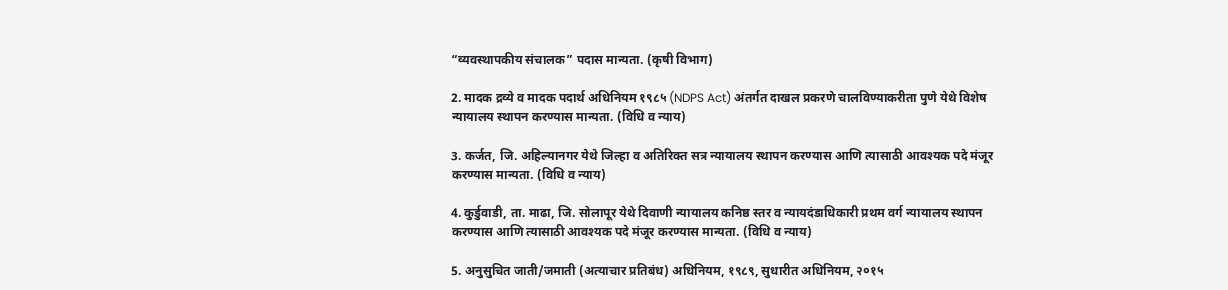“व्यवस्थापकीय संचालक” पदास मान्यता. (कृषी विभाग)

2. मादक द्रव्ये व मादक पदार्थ अधिनियम १९८५ (NDPS Act) अंतर्गत दाखल प्रकरणे चालविण्याकरीता पुणे येथे विशेष न्यायालय स्थापन करण्यास मान्यता. (विधि व न्याय)

3. कर्जत, जि. अहिल्यानगर येथे जिल्हा व अतिरिक्त सत्र न्यायालय स्थापन करण्यास आणि त्यासाठी आवश्यक पदे मंजूर करण्यास मान्यता. (विधि व न्याय)

4. कुर्डुवाडी, ता. माढा, जि. सोलापूर येथे दिवाणी न्यायालय कनिष्ठ स्तर व न्यायदंडाधिकारी प्रथम वर्ग न्यायालय स्थापन करण्यास आणि त्यासाठी आवश्यक पदे मंजूर करण्यास मान्यता. (विधि व न्याय)

5. अनुसुचित जाती/जमाती (अत्याचार प्रतिबंध) अधिनियम, १९८९, सुधारीत अधिनियम, २०१५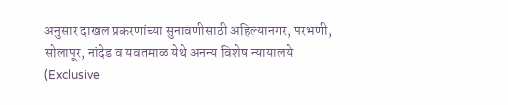अनुसार दाखल प्रकरणांच्या सुनावणीसाठी अहिल्यानगर, परभणी, सोलापूर, नांदेड व यवतमाळ येथे अनन्य विशेष न्यायालये (Exclusive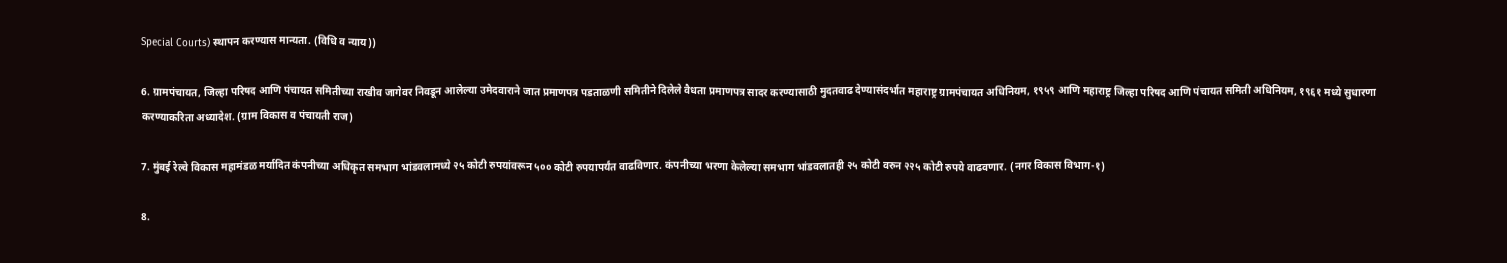Special Courts) स्थापन करण्यास मान्यता. (विधि व न्याय))

6. ग्रामपंचायत, जिल्हा परिषद आणि पंचायत समितीच्या राखीव जागेवर निवडून आलेल्या उमेदवाराने जात प्रमाणपत्र पडताळणी समितीने दिलेले वैधता प्रमाणपत्र सादर करण्यासाठी मुदतवाढ देण्यासंदर्भात महाराष्ट्र ग्रामपंचायत अधिनियम, १९५९ आणि महाराष्ट्र जिल्हा परिषद आणि पंचायत समिती अधिनियम, १९६१ मध्ये सुधारणा करण्याकरिता अध्यादेश. (ग्राम विकास व पंचायती राज)

7. मुंबई रेल्वे विकास महामंडळ मर्यादित कंपनीच्या अधिकृत समभाग भांडवलामध्ये २५ कोटी रुपयांवरून ५०० कोटी रुपयापर्यंत वाढविणार. कंपनीच्या भरणा केलेल्या समभाग भांडवलातही २५ कोटी वरुन २२५ कोटी रुपये वाढवणार. (नगर विकास विभाग-१)

8.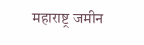महाराष्ट्र जमीन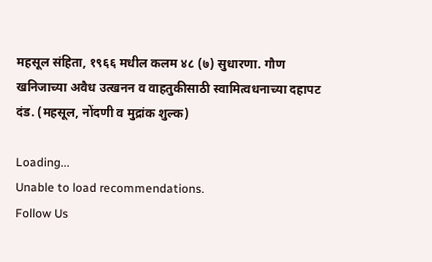महसूल संहिता, १९६६ मधील कलम ४८ (७) सुधारणा. गौण खनिजाच्या अवैध उत्खनन व वाहतुकीसाठी स्वामित्वधनाच्या दहापट दंड. (महसूल, नोंदणी व मुद्रांक शुल्क)

Loading...
Unable to load recommendations.
Follow Us